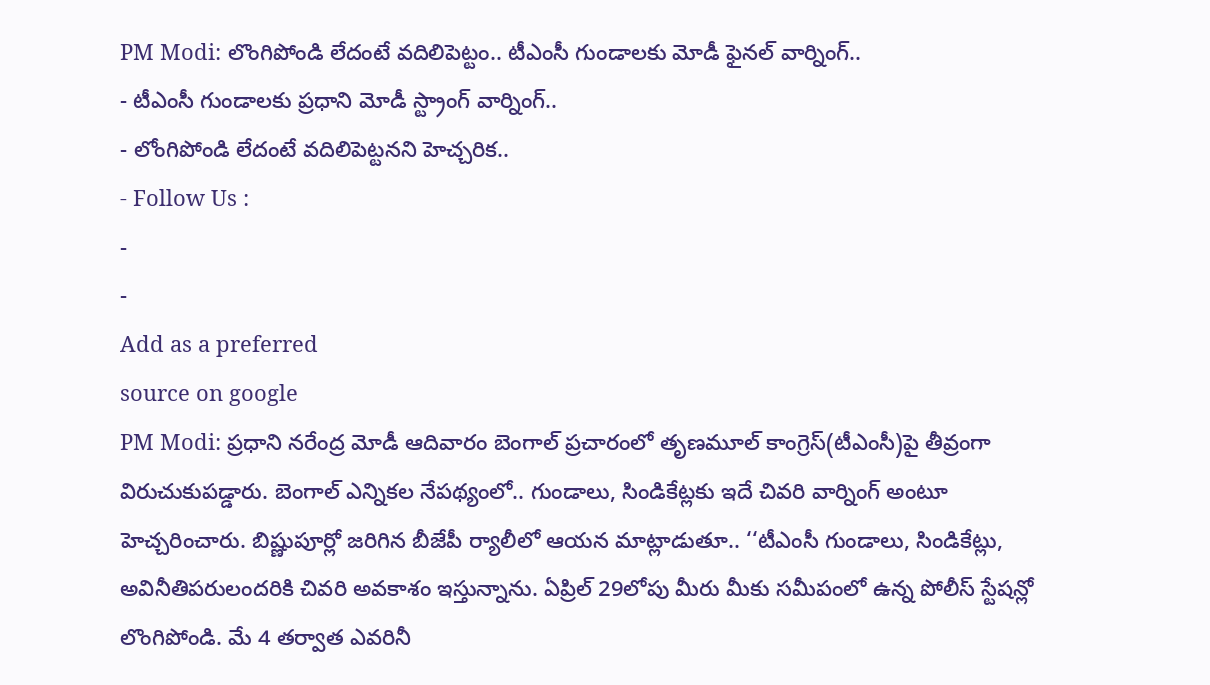PM Modi: లొంగిపోండి లేదంటే వదిలిపెట్టం.. టీఎంసీ గుండాలకు మోడీ ఫైనల్ వార్నింగ్..
- టీఎంసీ గుండాలకు ప్రధాని మోడీ స్ట్రాంగ్ వార్నింగ్..
- లోంగిపోండి లేదంటే వదిలిపెట్టనని హెచ్చరిక..
- Follow Us :
-
-
Add as a preferred
source on google
PM Modi: ప్రధాని నరేంద్ర మోడీ ఆదివారం బెంగాల్ ప్రచారంలో తృణమూల్ కాంగ్రెస్(టీఎంసీ)పై తీవ్రంగా విరుచుకుపడ్డారు. బెంగాల్ ఎన్నికల నేపథ్యంలో.. గుండాలు, సిండికేట్లకు ఇదే చివరి వార్నింగ్ అంటూ హెచ్చరించారు. బిష్ణుపూర్లో జరిగిన బీజేపీ ర్యాలీలో ఆయన మాట్లాడుతూ.. ‘‘టీఎంసీ గుండాలు, సిండికేట్లు, అవినీతిపరులందరికి చివరి అవకాశం ఇస్తున్నాను. ఏప్రిల్ 29లోపు మీరు మీకు సమీపంలో ఉన్న పోలీస్ స్టేషన్లో లొంగిపోండి. మే 4 తర్వాత ఎవరినీ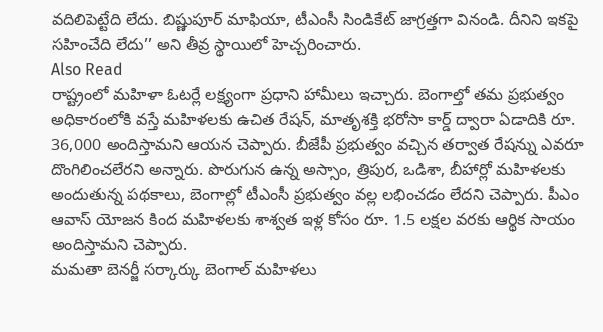వదిలిపెట్టేది లేదు. బిష్ణుపూర్ మాఫియా, టీఎంసీ సిండికేట్ జాగ్రత్తగా వినండి. దీనిని ఇకపై సహించేది లేదు’’ అని తీవ్ర స్థాయిలో హెచ్చరించారు.
Also Read
రాష్ట్రంలో మహిళా ఓటర్లే లక్ష్యంగా ప్రధాని హామీలు ఇచ్చారు. బెంగాల్తో తమ ప్రభుత్వం అధికారంలోకి వస్తే మహిళలకు ఉచిత రేషన్, మాతృశక్తి భరోసా కార్డ్ ద్వారా ఏడాదికి రూ. 36,000 అందిస్తామని ఆయన చెప్పారు. బీజేపీ ప్రభుత్వం వచ్చిన తర్వాత రేషన్ను ఎవరూ దొంగిలించలేరని అన్నారు. పొరుగున ఉన్న అస్సాం, త్రిపుర, ఒడిశా, బీహార్లో మహిళలకు అందుతున్న పథకాలు, బెంగాల్లో టీఎంసీ ప్రభుత్వం వల్ల లభించడం లేదని చెప్పారు. పీఎం ఆవాస్ యోజన కింద మహిళలకు శాశ్వత ఇళ్ల కోసం రూ. 1.5 లక్షల వరకు ఆర్థిక సాయం అందిస్తామని చెప్పారు.
మమతా బెనర్జీ సర్కార్కు బెంగాల్ మహిళలు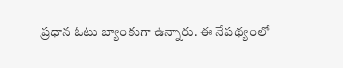ప్రధాన ఓటు బ్యాంకుగా ఉన్నారు. ఈ నేపథ్యంలో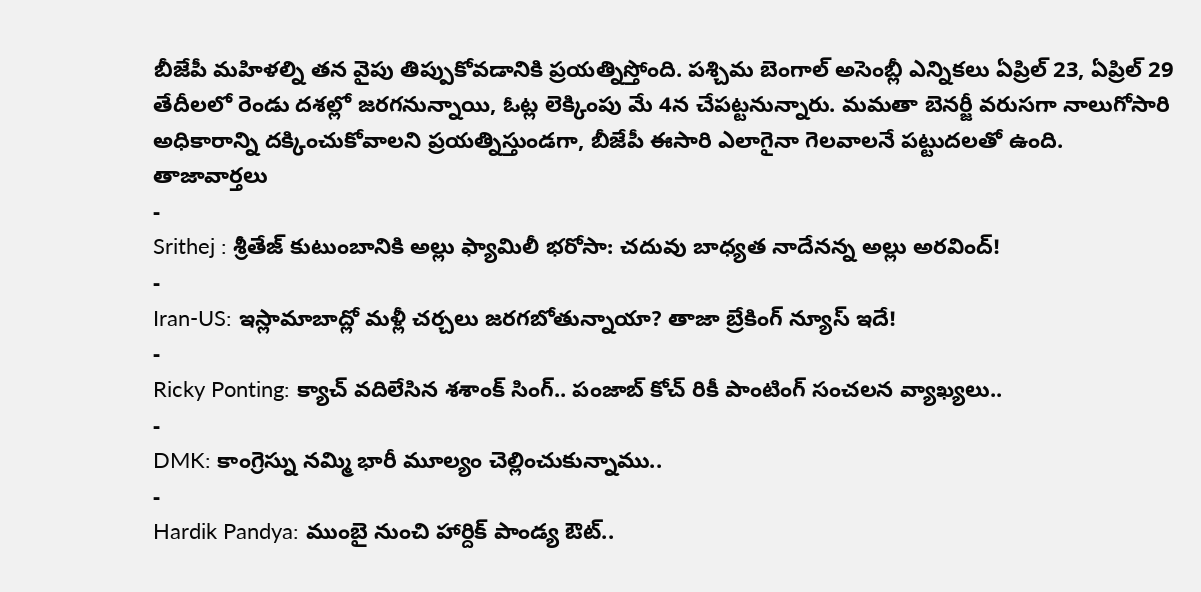బీజేపీ మహిళల్ని తన వైపు తిప్పుకోవడానికి ప్రయత్నిస్తోంది. పశ్చిమ బెంగాల్ అసెంబ్లీ ఎన్నికలు ఏప్రిల్ 23, ఏప్రిల్ 29 తేదీలలో రెండు దశల్లో జరగనున్నాయి, ఓట్ల లెక్కింపు మే 4న చేపట్టనున్నారు. మమతా బెనర్జీ వరుసగా నాలుగోసారి అధికారాన్ని దక్కించుకోవాలని ప్రయత్నిస్తుండగా, బీజేపీ ఈసారి ఎలాగైనా గెలవాలనే పట్టుదలతో ఉంది.
తాజావార్తలు
-
Srithej : శ్రీతేజ్ కుటుంబానికి అల్లు ఫ్యామిలీ భరోసా: చదువు బాధ్యత నాదేనన్న అల్లు అరవింద్!
-
Iran-US: ఇస్లామాబాద్లో మళ్లీ చర్చలు జరగబోతున్నాయా? తాజా బ్రేకింగ్ న్యూస్ ఇదే!
-
Ricky Ponting: క్యాచ్ వదిలేసిన శశాంక్ సింగ్.. పంజాబ్ కోచ్ రికీ పాంటింగ్ సంచలన వ్యాఖ్యలు..
-
DMK: కాంగ్రెస్ను నమ్మి భారీ మూల్యం చెల్లించుకున్నాము..
-
Hardik Pandya: ముంబై నుంచి హార్దిక్ పాండ్య ఔట్..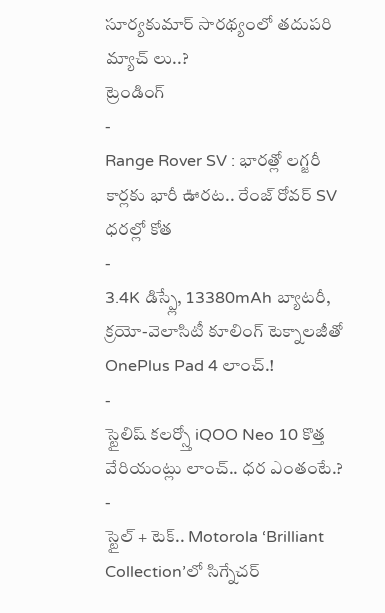సూర్యకుమార్ సారథ్యంలో తదుపరి మ్యాచ్ లు..?
ట్రెండింగ్
-
Range Rover SV : భారత్లో లగ్జరీ కార్లకు భారీ ఊరట.. రేంజ్ రోవర్ SV ధరల్లో కోత
-
3.4K డిస్ప్లే, 13380mAh బ్యాటరీ, క్రయో-వెలాసిటీ కూలింగ్ టెక్నాలజీతో OnePlus Pad 4 లాంచ్.!
-
స్టైలిష్ కలర్స్తో iQOO Neo 10 కొత్త వేరియంట్లు లాంచ్.. ధర ఎంతంటే.?
-
స్టైల్ + టెక్.. Motorola ‘Brilliant Collection’లో సిగ్నేచర్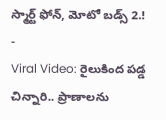స్మార్ట్ ఫోన్, మోటో బడ్స్ 2.!
-
Viral Video: రైలుకింద పడ్డ చిన్నారి.. ప్రాణాలను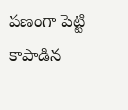పణంగా పెట్టి కాపాడిన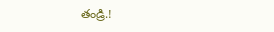తండ్రి.!